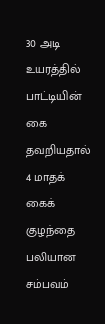30 அடி உயரத்தில் பாட்டியின் கை தவறியதால் 4 மாதக் கைக் குழந்தை பலியான சம்பவம்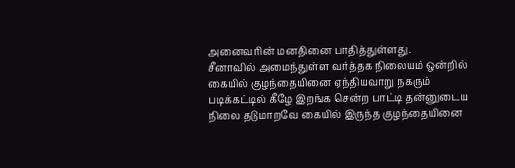அனைவரின் மனதினை பாதித்துள்ளது.
சீனாவில் அமைந்துள்ள வர்த்தக நிலையம் ஒன்றில் கையில் குழந்தையினை ஏந்தியவாறு நகரும் படிக்கட்டில் கீழே இறங்க சென்ற பாட்டி தன்னுடைய நிலை தடுமாறவே கையில் இருந்த குழந்தையினை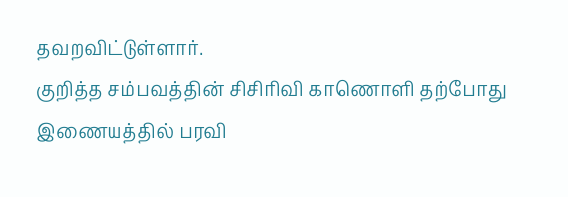தவறவிட்டுள்ளார்.
குறித்த சம்பவத்தின் சிசிரிவி காணொளி தற்போது இணையத்தில் பரவி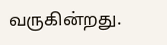வருகின்றது.